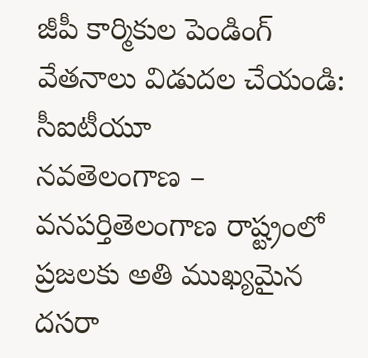జీపీ కార్మికుల పెండింగ్ వేతనాలు విడుదల చేయండి: సీఐటీయూ
నవతెలంగాణ – వనపర్తితెలంగాణ రాష్ట్రంలో ప్రజలకు అతి ముఖ్యమైన దసరా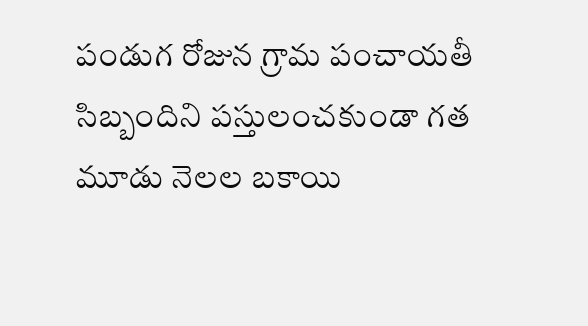పండుగ రోజున గ్రామ పంచాయతీ సిబ్బందిని పస్తులంచకుండా గత మూడు నెలల బకాయి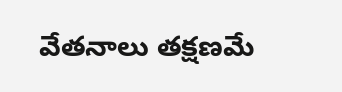వేతనాలు తక్షణమే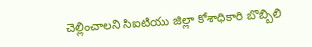చెల్లించాలని సిఐటియు జిల్లా కోశాధికారి బొబ్బిలి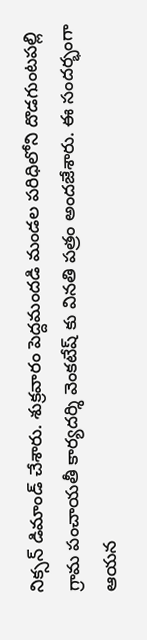నిక్సన్ డిమాండ్ చేశారు. శుక్రవారం పెద్దమందడి మండల పరిధిలోని దొడగుంటపల్లి గ్రామ పంచాయతీ కార్యదర్శి వెంకటేష్ కు వినతి పత్రం అందజేశారు. ఈ సందర్భంగా ఆయన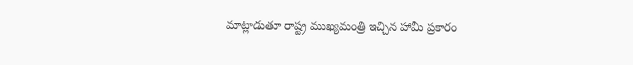మాట్లాడుతూ రాష్ట్ర ముఖ్యమంత్రి ఇచ్చిన హామీ ప్రకారం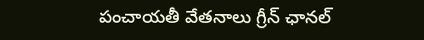పంచాయతీ వేతనాలు గ్రీన్ ఛానల్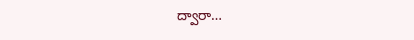ద్వారా…